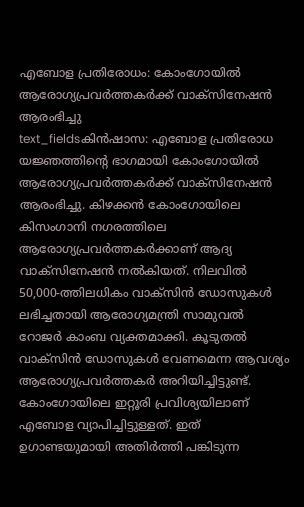എബോള പ്രതിരോധം: കോംഗോയിൽ ആരോഗ്യപ്രവർത്തകർക്ക് വാക്സിനേഷൻ ആരംഭിച്ചു
text_fieldsകിൻഷാസ: എബോള പ്രതിരോധ യജ്ഞത്തിന്റെ ഭാഗമായി കോംഗോയിൽ ആരോഗ്യപ്രവർത്തകർക്ക് വാക്സിനേഷൻ ആരംഭിച്ചു. കിഴക്കൻ കോംഗോയിലെ കിസംഗാനി നഗരത്തിലെ ആരോഗ്യപ്രവർത്തകർക്കാണ് ആദ്യ വാക്സിനേഷൻ നൽകിയത്. നിലവിൽ 50,000-ത്തിലധികം വാക്സിൻ ഡോസുകൾ ലഭിച്ചതായി ആരോഗ്യമന്ത്രി സാമുവൽ റോജർ കാംബ വ്യക്തമാക്കി. കൂടുതൽ വാക്സിൻ ഡോസുകൾ വേണമെന്ന ആവശ്യം ആരോഗ്യപ്രവർത്തകർ അറിയിച്ചിട്ടുണ്ട്.
കോംഗോയിലെ ഇറ്റൂരി പ്രവിശ്യയിലാണ് എബോള വ്യാപിച്ചിട്ടുള്ളത്. ഇത് ഉഗാണ്ടയുമായി അതിർത്തി പങ്കിടുന്ന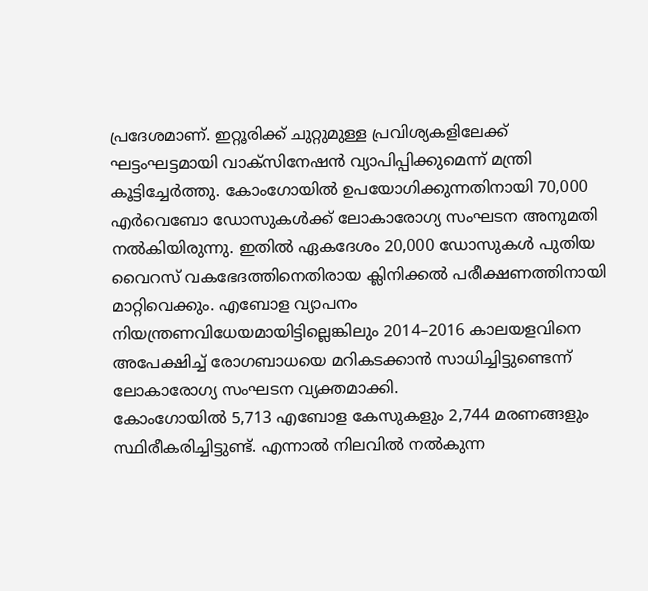പ്രദേശമാണ്. ഇറ്റൂരിക്ക് ചുറ്റുമുള്ള പ്രവിശ്യകളിലേക്ക് ഘട്ടംഘട്ടമായി വാക്സിനേഷൻ വ്യാപിപ്പിക്കുമെന്ന് മന്ത്രി കൂട്ടിച്ചേർത്തു. കോംഗോയിൽ ഉപയോഗിക്കുന്നതിനായി 70,000 എർവെബോ ഡോസുകൾക്ക് ലോകാരോഗ്യ സംഘടന അനുമതി നൽകിയിരുന്നു. ഇതിൽ ഏകദേശം 20,000 ഡോസുകൾ പുതിയ വൈറസ് വകഭേദത്തിനെതിരായ ക്ലിനിക്കൽ പരീക്ഷണത്തിനായി മാറ്റിവെക്കും. എബോള വ്യാപനം നിയന്ത്രണവിധേയമായിട്ടില്ലെങ്കിലും 2014–2016 കാലയളവിനെ അപേക്ഷിച്ച് രോഗബാധയെ മറികടക്കാൻ സാധിച്ചിട്ടുണ്ടെന്ന് ലോകാരോഗ്യ സംഘടന വ്യക്തമാക്കി.
കോംഗോയിൽ 5,713 എബോള കേസുകളും 2,744 മരണങ്ങളും സ്ഥിരീകരിച്ചിട്ടുണ്ട്. എന്നാൽ നിലവിൽ നൽകുന്ന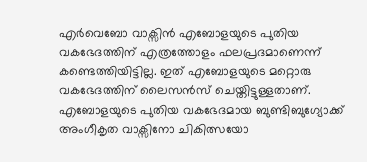എർവെബോ വാക്സിൻ എബോളയുടെ പുതിയ വകഭേദത്തിന് എത്രത്തോളം ഫലപ്രദമാണെന്ന് കണ്ടെത്തിയിട്ടില്ല. ഇത് എബോളയുടെ മറ്റൊരു വകഭേദത്തിന് ലൈസൻസ് ചെയ്തിട്ടുള്ളതാണ്. എബോളയുടെ പുതിയ വകഭേദമായ ബുണ്ടിബുഗ്യോക്ക് അംഗീകൃത വാക്സിനോ ചികിത്സയോ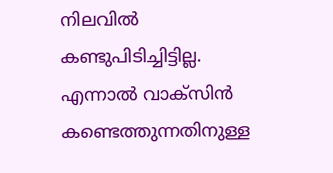നിലവിൽ കണ്ടുപിടിച്ചിട്ടില്ല. എന്നാൽ വാക്സിൻ കണ്ടെത്തുന്നതിനുള്ള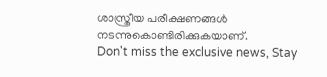ശാസ്ത്രീയ പരീക്ഷണങ്ങൾ നടന്നുകൊണ്ടിരിക്കുകയാണ്.
Don't miss the exclusive news, Stay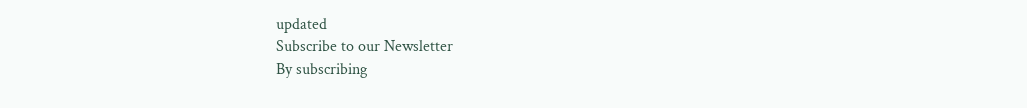updated
Subscribe to our Newsletter
By subscribing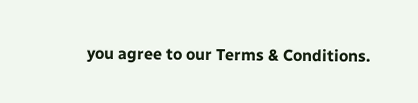you agree to our Terms & Conditions.